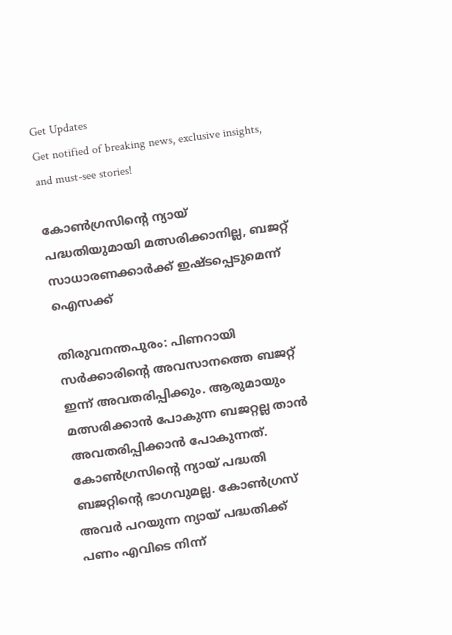Get Updates
Get notified of breaking news, exclusive insights, and must-see stories!

കോണ്‍ഗ്രസിന്റെ ന്യായ് പദ്ധതിയുമായി മത്സരിക്കാനില്ല, ബജറ്റ് സാധാരണക്കാര്‍ക്ക് ഇഷ്ടപ്പെടുമെന്ന് ഐസക്ക്

തിരുവനന്തപുരം: പിണറായി സര്‍ക്കാരിന്റെ അവസാനത്തെ ബജറ്റ് ഇന്ന് അവതരിപ്പിക്കും. ആരുമായും മത്സരിക്കാന്‍ പോകുന്ന ബജറ്റല്ല താന്‍ അവതരിപ്പിക്കാന്‍ പോകുന്നത്. കോണ്‍ഗ്രസിന്റെ ന്യായ് പദ്ധതി ബജറ്റിന്റെ ഭാഗവുമല്ല. കോണ്‍ഗ്രസ് അവര്‍ പറയുന്ന ന്യായ് പദ്ധതിക്ക് പണം എവിടെ നിന്ന്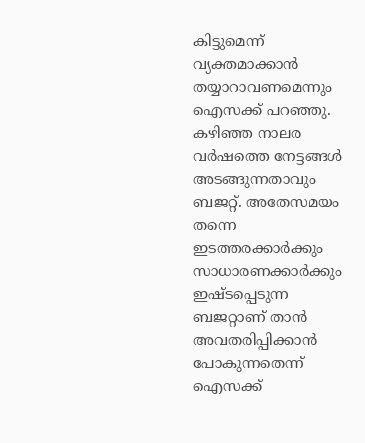കിട്ടുമെന്ന് വ്യക്തമാക്കാന്‍ തയ്യാറാവണമെന്നും ഐസക്ക് പറഞ്ഞു. കഴിഞ്ഞ നാലര വര്‍ഷത്തെ നേട്ടങ്ങള്‍ അടങ്ങുന്നതാവും ബജറ്റ്. അതേസമയം തന്നെ ഇടത്തരക്കാര്‍ക്കും സാധാരണക്കാര്‍ക്കും ഇഷ്ടപ്പെടുന്ന ബജറ്റാണ് താന്‍ അവതരിപ്പിക്കാന്‍ പോകുന്നതെന്ന് ഐസക്ക്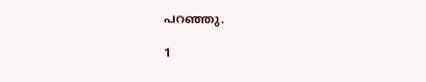പറഞ്ഞു.

1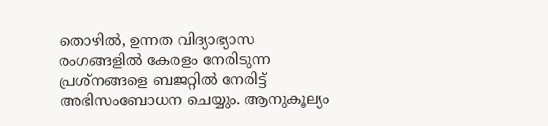തൊഴില്‍, ഉന്നത വിദ്യാഭ്യാസ രംഗങ്ങളില്‍ കേരളം നേരിടുന്ന പ്രശ്‌നങ്ങളെ ബജറ്റില്‍ നേരിട്ട് അഭിസംബോധന ചെയ്യും. ആനുകൂല്യം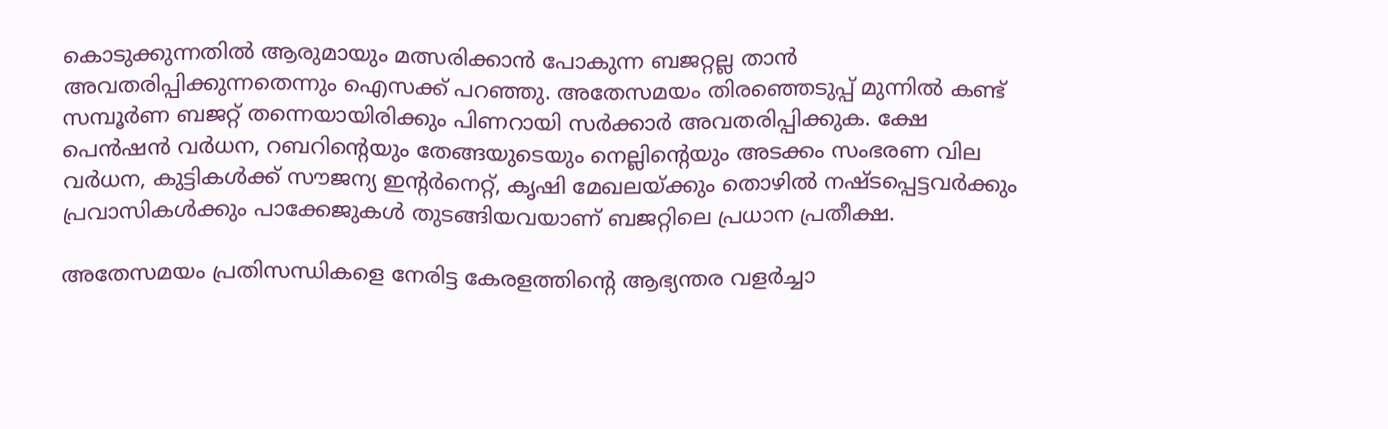കൊടുക്കുന്നതില്‍ ആരുമായും മത്സരിക്കാന്‍ പോകുന്ന ബജറ്റല്ല താന്‍ അവതരിപ്പിക്കുന്നതെന്നും ഐസക്ക് പറഞ്ഞു. അതേസമയം തിരഞ്ഞെടുപ്പ് മുന്നില്‍ കണ്ട് സമ്പൂര്‍ണ ബജറ്റ് തന്നെയായിരിക്കും പിണറായി സര്‍ക്കാര്‍ അവതരിപ്പിക്കുക. ക്ഷേ പെന്‍ഷന്‍ വര്‍ധന, റബറിന്റെയും തേങ്ങയുടെയും നെല്ലിന്റെയും അടക്കം സംഭരണ വില വര്‍ധന, കുട്ടികള്‍ക്ക് സൗജന്യ ഇന്റര്‍നെറ്റ്, കൃഷി മേഖലയ്ക്കും തൊഴില്‍ നഷ്ടപ്പെട്ടവര്‍ക്കും പ്രവാസികള്‍ക്കും പാക്കേജുകള്‍ തുടങ്ങിയവയാണ് ബജറ്റിലെ പ്രധാന പ്രതീക്ഷ.

അതേസമയം പ്രതിസന്ധികളെ നേരിട്ട കേരളത്തിന്റെ ആഭ്യന്തര വളര്‍ച്ചാ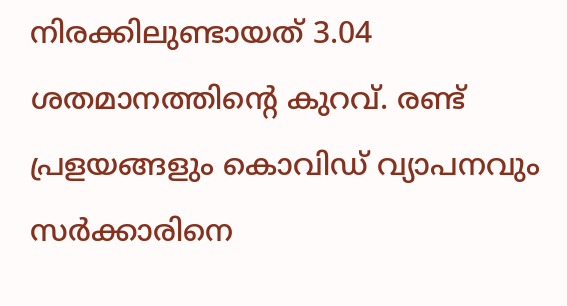നിരക്കിലുണ്ടായത് 3.04 ശതമാനത്തിന്റെ കുറവ്. രണ്ട് പ്രളയങ്ങളും കൊവിഡ് വ്യാപനവും സര്‍ക്കാരിനെ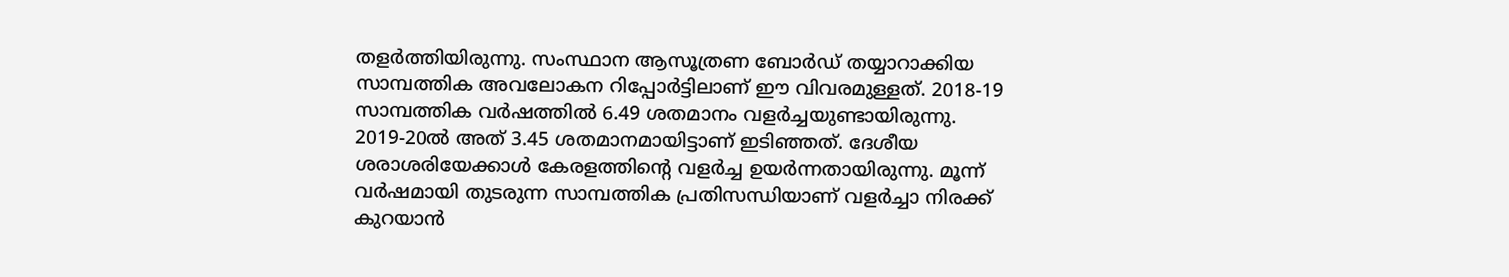തളര്‍ത്തിയിരുന്നു. സംസ്ഥാന ആസൂത്രണ ബോര്‍ഡ് തയ്യാറാക്കിയ സാമ്പത്തിക അവലോകന റിപ്പോര്‍ട്ടിലാണ് ഈ വിവരമുള്ളത്. 2018-19 സാമ്പത്തിക വര്‍ഷത്തില്‍ 6.49 ശതമാനം വളര്‍ച്ചയുണ്ടായിരുന്നു. 2019-20ല്‍ അത് 3.45 ശതമാനമായിട്ടാണ് ഇടിഞ്ഞത്. ദേശീയ ശരാശരിയേക്കാള്‍ കേരളത്തിന്റെ വളര്‍ച്ച ഉയര്‍ന്നതായിരുന്നു. മൂന്ന് വര്‍ഷമായി തുടരുന്ന സാമ്പത്തിക പ്രതിസന്ധിയാണ് വളര്‍ച്ചാ നിരക്ക് കുറയാന്‍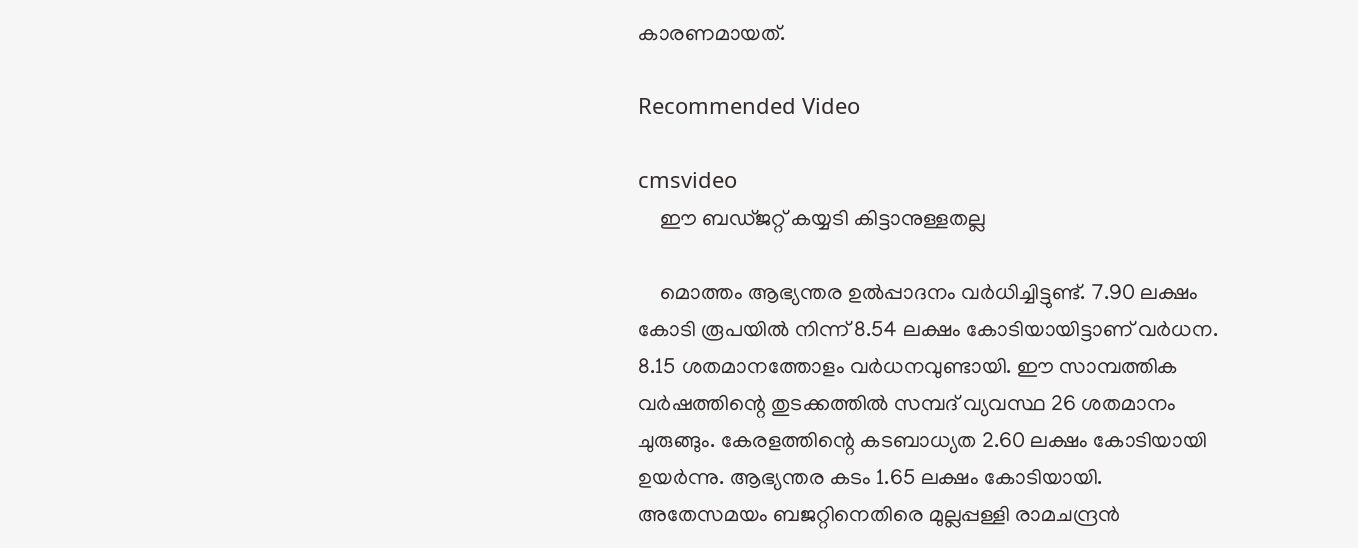കാരണമായത്.

Recommended Video

cmsvideo
    ഈ ബഡ്ജറ്റ് കയ്യടി കിട്ടാനുള്ളതല്ല

    മൊത്തം ആഭ്യന്തര ഉല്‍പ്പാദനം വര്‍ധിച്ചിട്ടുണ്ട്. 7.90 ലക്ഷം കോടി രൂപയില്‍ നിന്ന് 8.54 ലക്ഷം കോടിയായിട്ടാണ് വര്‍ധന. 8.15 ശതമാനത്തോളം വര്‍ധനവുണ്ടായി. ഈ സാമ്പത്തിക വര്‍ഷത്തിന്റെ തുടക്കത്തില്‍ സമ്പദ് വ്യവസ്ഥ 26 ശതമാനം ചുരുങ്ങും. കേരളത്തിന്റെ കടബാധ്യത 2.60 ലക്ഷം കോടിയായി ഉയര്‍ന്നു. ആഭ്യന്തര കടം 1.65 ലക്ഷം കോടിയായി. അതേസമയം ബജറ്റിനെതിരെ മുല്ലപ്പള്ളി രാമചന്ദ്രന്‍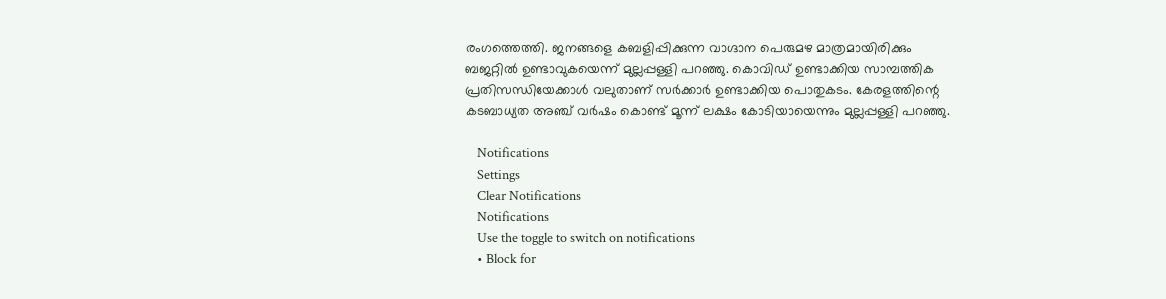രംഗത്തെത്തി. ജനങ്ങളെ കബളിപ്പിക്കുന്ന വാഗ്ദാന പെരുമഴ മാത്രമായിരിക്കും ബജറ്റില്‍ ഉണ്ടാവുകയെന്ന് മുല്ലപ്പള്ളി പറഞ്ഞു. കൊവിഡ് ഉണ്ടാക്കിയ സാമ്പത്തിക പ്രതിസന്ധിയേക്കാള്‍ വലുതാണ് സര്‍ക്കാര്‍ ഉണ്ടാക്കിയ പൊതുകടം. കേരളത്തിന്റെ കടബാധ്യത അഞ്ച് വര്‍ഷം കൊണ്ട് മൂന്ന് ലക്ഷം കോടിയായെന്നും മുല്ലപ്പള്ളി പറഞ്ഞു.

    Notifications
    Settings
    Clear Notifications
    Notifications
    Use the toggle to switch on notifications
    • Block for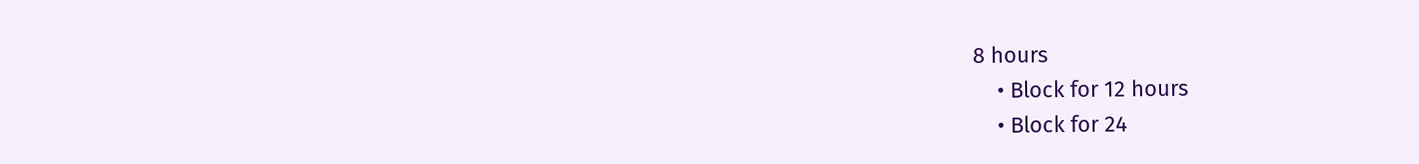8 hours
    • Block for 12 hours
    • Block for 24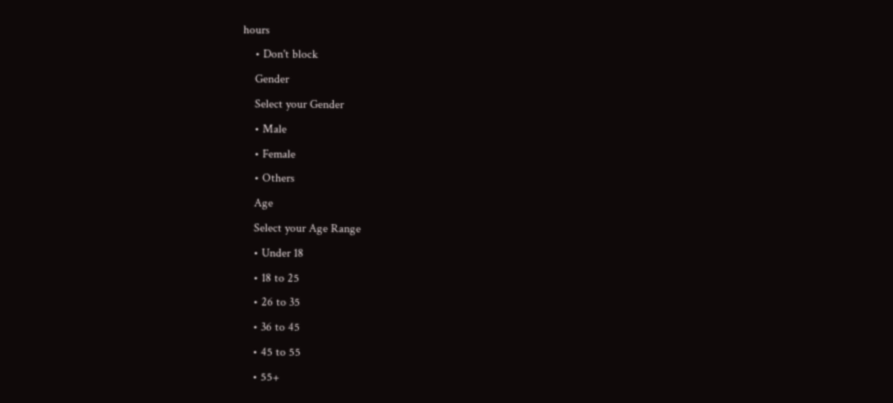hours
    • Don't block
    Gender
    Select your Gender
    • Male
    • Female
    • Others
    Age
    Select your Age Range
    • Under 18
    • 18 to 25
    • 26 to 35
    • 36 to 45
    • 45 to 55
    • 55+